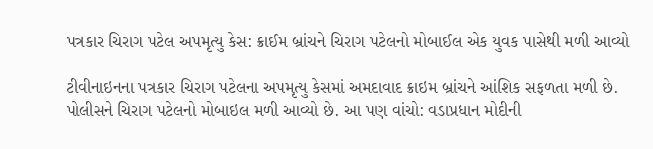પત્રકાર ચિરાગ પટેલ અપમૃત્યુ કેસ: ક્રાઈમ બ્રાંચને ચિરાગ પટેલનો મોબાઈલ એક યુવક પાસેથી મળી આવ્યો

ટીવીનાઇનના પત્રકાર ચિરાગ પટેલના અપમૃત્યુ કેસમાં અમદાવાદ ક્રાઇમ બ્રાંચને આંશિક સફળતા મળી છે. પોલીસને ચિરાગ પટેલનો મોબાઇલ મળી આવ્યો છે. આ પણ વાંચો: વડાપ્રધાન મોદીની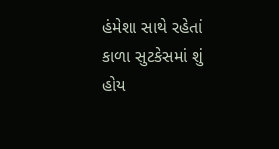હંમેશા સાથે રહેતાં કાળા સુટકેસમાં શું હોય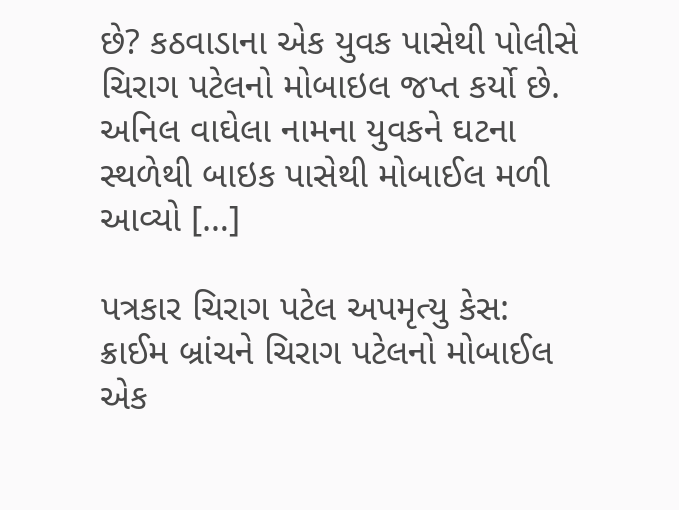છે? કઠવાડાના એક યુવક પાસેથી પોલીસે ચિરાગ પટેલનો મોબાઇલ જપ્ત કર્યો છે. અનિલ વાઘેલા નામના યુવકને ઘટના સ્થળેથી બાઇક પાસેથી મોબાઈલ મળી આવ્યો […]

પત્રકાર ચિરાગ પટેલ અપમૃત્યુ કેસ: ક્રાઈમ બ્રાંચને ચિરાગ પટેલનો મોબાઈલ એક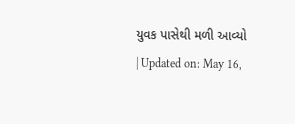યુવક પાસેથી મળી આવ્યો
| Updated on: May 16,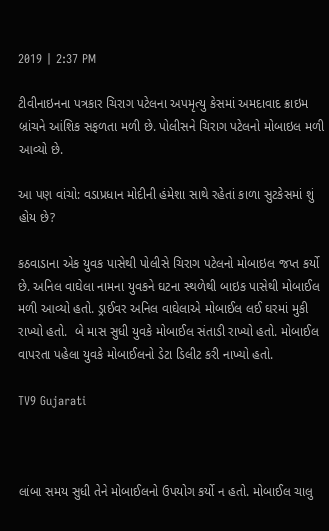2019 | 2:37 PM

ટીવીનાઇનના પત્રકાર ચિરાગ પટેલના અપમૃત્યુ કેસમાં અમદાવાદ ક્રાઇમ બ્રાંચને આંશિક સફળતા મળી છે. પોલીસને ચિરાગ પટેલનો મોબાઇલ મળી આવ્યો છે.

આ પણ વાંચો: વડાપ્રધાન મોદીની હંમેશા સાથે રહેતાં કાળા સુટકેસમાં શું હોય છે?

કઠવાડાના એક યુવક પાસેથી પોલીસે ચિરાગ પટેલનો મોબાઇલ જપ્ત કર્યો છે. અનિલ વાઘેલા નામના યુવકને ઘટના સ્થળેથી બાઇક પાસેથી મોબાઈલ મળી આવ્યો હતો. ડ્રાઈવર અનિલ વાઘેલાએ મોબાઈલ લઈ ઘરમાં મુકી રાખ્યો હતો.  બે માસ સુધી યુવકે મોબાઈલ સંતાડી રાખ્યો હતો. મોબાઈલ વાપરતા પહેલા યુવકે મોબાઈલનો ડેટા ડિલીટ કરી નાખ્યો હતો.

TV9 Gujarati



લાંબા સમય સુધી તેને મોબાઈલનો ઉપયોગ કર્યો ન હતો. મોબાઈલ ચાલુ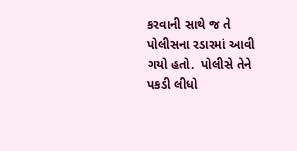કરવાની સાથે જ તે પોલીસના રડારમાં આવી ગયો હતો.  પોલીસે તેને  પકડી લીધો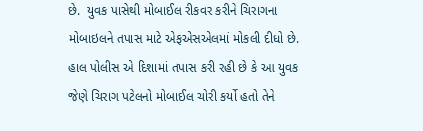છે.  યુવક પાસેથી મોબાઈલ રીકવર કરીને ચિરાગના મોબાઇલને તપાસ માટે એફએસએલમાં મોકલી દીધો છે. હાલ પોલીસ એ દિશામાં તપાસ કરી રહી છે કે આ યુવક જેણે ચિરાગ પટેલનો મોબાઈલ ચોરી કર્યો હતો તેને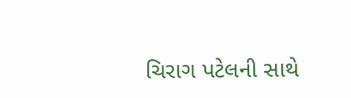ચિરાગ પટેલની સાથે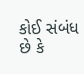કોઈ સંબંધ છે કે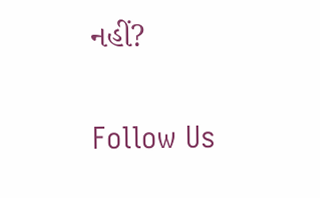નહીં?

Follow Us